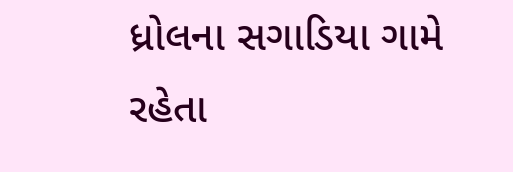ધ્રોલના સગાડિયા ગામે રહેતા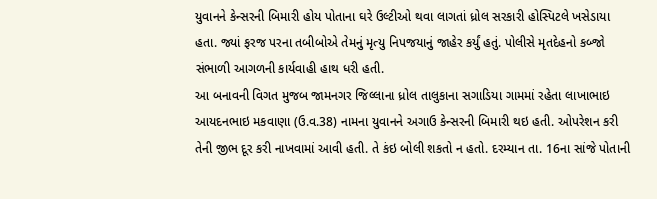યુવાનને કેન્સરની બિમારી હોય પોતાના ઘરે ઉલ્ટીઓ થવા લાગતાં ધ્રોલ સરકારી હોસ્પિટલે ખસેડાયા હતા. જ્યાં ફરજ પરના તબીબોએ તેમનું મૃત્યુ નિપજયાનું જાહેર કર્યું હતું. પોલીસે મૃતદેહનો કબ્જો સંભાળી આગળની કાર્યવાહી હાથ ધરી હતી.
આ બનાવની વિગત મુજબ જામનગર જિલ્લાના ધ્રોલ તાલુકાના સગાડિયા ગામમાં રહેતા લાખાભાઇ આયદનભાઇ મકવાણા (ઉ.વ.38) નામના યુવાનને અગાઉ કેન્સરની બિમારી થઇ હતી. ઓપરેશન કરી તેની જીભ દૂર કરી નાખવામાં આવી હતી. તે કંઇ બોલી શકતો ન હતો. દરમ્યાન તા. 16ના સાંજે પોતાની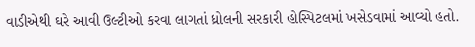વાડીએથી ઘરે આવી ઉલ્ટીઓ કરવા લાગતાં ધ્રોલની સરકારી હોસ્પિટલમાં ખસેડવામાં આવ્યો હતો.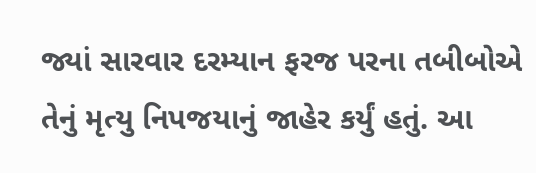જ્યાં સારવાર દરમ્યાન ફરજ પરના તબીબોએ તેનું મૃત્યુ નિપજયાનું જાહેર કર્યું હતું. આ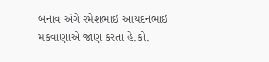બનાવ અંગે રમેશભાઇ આયદનભાઇ મકવાણાએ જાણ કરતા હે.કો.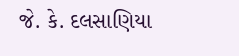જે. કે. દલસાણિયા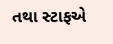તથા સ્ટાફએ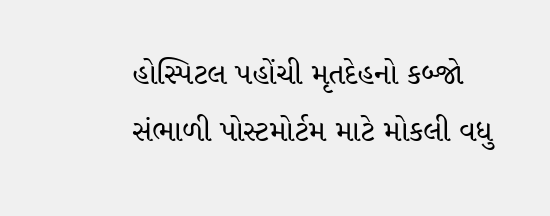હોસ્પિટલ પહોંચી મૃતદેહનો કબ્જો સંભાળી પોસ્ટમોર્ટમ માટે મોકલી વધુ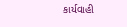કાર્યવાહી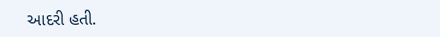આદરી હતી.